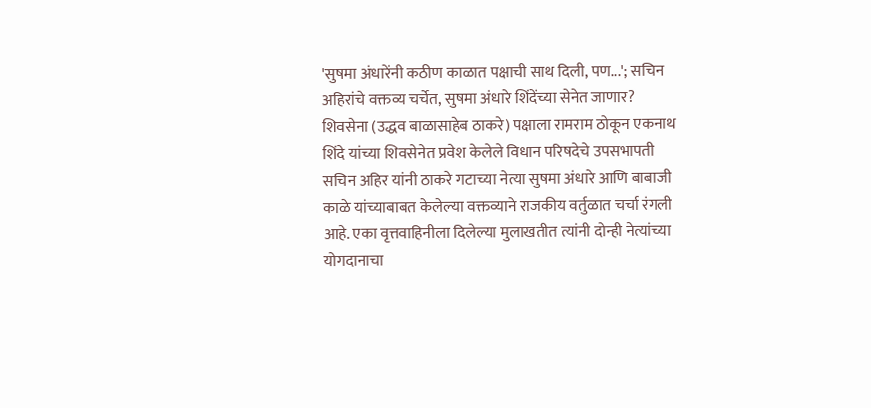'सुषमा अंधारेंनी कठीण काळात पक्षाची साथ दिली, पण...'; सचिन अहिरांचे वक्तव्य चर्चेत, सुषमा अंधारे शिंदेंच्या सेनेत जाणार?
शिवसेना (उद्धव बाळासाहेब ठाकरे) पक्षाला रामराम ठोकून एकनाथ शिंदे यांच्या शिवसेनेत प्रवेश केलेले विधान परिषदेचे उपसभापती सचिन अहिर यांनी ठाकरे गटाच्या नेत्या सुषमा अंधारे आणि बाबाजी काळे यांच्याबाबत केलेल्या वक्तव्याने राजकीय वर्तुळात चर्चा रंगली आहे. एका वृत्तवाहिनीला दिलेल्या मुलाखतीत त्यांनी दोन्ही नेत्यांच्या योगदानाचा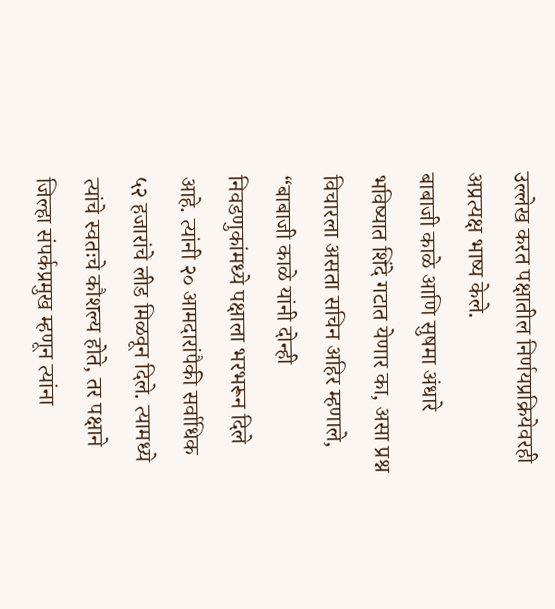उल्लेख करत पक्षातील निर्णयप्रक्रियेवरही अप्रत्यक्ष भाष्य केले.
बाबाजी काळे आणि सुषमा अंधारे भविष्यात शिंदे गटात येणार का, असा प्रश्न विचारला असता सचिन अहिर म्हणाले, “बाबाजी काळे यांनी दोन्ही निवडणुकांमध्ये पक्षाला भरभरून दिले आहे. त्यांनी २० आमदारांपैकी सर्वाधिक ५२ हजारांचे लीड मिळवून दिले. त्यामध्ये त्यांचे स्वतःचे कौशल्य होते, तर पक्षाने जिल्हा संपर्कप्रमुख म्हणून त्यांना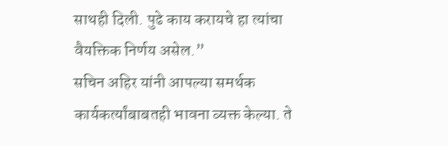साथही दिली. पुढे काय करायचे हा त्यांचा वैयक्तिक निर्णय असेल.”
सचिन अहिर यांनी आपल्या समर्थक कार्यकर्त्यांबाबतही भावना व्यक्त केल्या. ते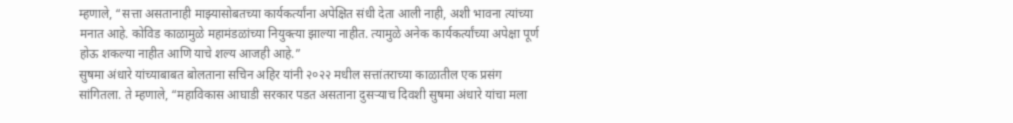म्हणाले, “सत्ता असतानाही माझ्यासोबतच्या कार्यकर्त्यांना अपेक्षित संधी देता आली नाही, अशी भावना त्यांच्या मनात आहे. कोविड काळामुळे महामंडळांच्या नियुक्त्या झाल्या नाहीत. त्यामुळे अनेक कार्यकर्त्यांच्या अपेक्षा पूर्ण होऊ शकल्या नाहीत आणि याचे शल्य आजही आहे.”
सुषमा अंधारे यांच्याबाबत बोलताना सचिन अहिर यांनी २०२२ मधील सत्तांतराच्या काळातील एक प्रसंग सांगितला. ते म्हणाले, “महाविकास आघाडी सरकार पडत असताना दुसऱ्याच दिवशी सुषमा अंधारे यांचा मला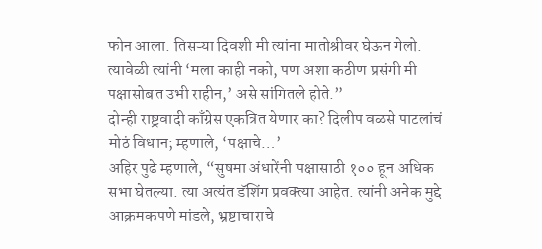फोन आला. तिसऱ्या दिवशी मी त्यांना मातोश्रीवर घेऊन गेलो. त्यावेळी त्यांनी ‘मला काही नको, पण अशा कठीण प्रसंगी मी पक्षासोबत उभी राहीन,’ असे सांगितले होते.”
दोन्ही राष्ट्रवादी काँग्रेस एकत्रित येणार का? दिलीप वळसे पाटलांचं मोठं विधान; म्हणाले, ‘पक्षाचे…’
अहिर पुढे म्हणाले, “सुषमा अंधारेंनी पक्षासाठी १०० हून अधिक सभा घेतल्या. त्या अत्यंत डॅशिंग प्रवक्त्या आहेत. त्यांनी अनेक मुद्दे आक्रमकपणे मांडले, भ्रष्टाचाराचे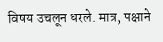विषय उचलून धरले. मात्र, पक्षाने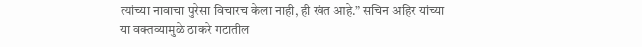त्यांच्या नावाचा पुरेसा विचारच केला नाही, ही खंत आहे.” सचिन अहिर यांच्या या वक्तव्यामुळे ठाकरे गटातील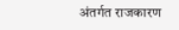अंतर्गत राजकारण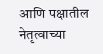आणि पक्षातील नेतृत्वाच्या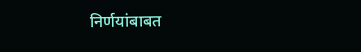निर्णयांबाबत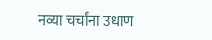नव्या चर्चांना उधाण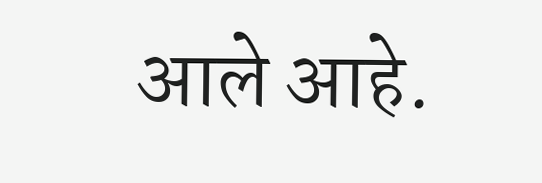आले आहे.